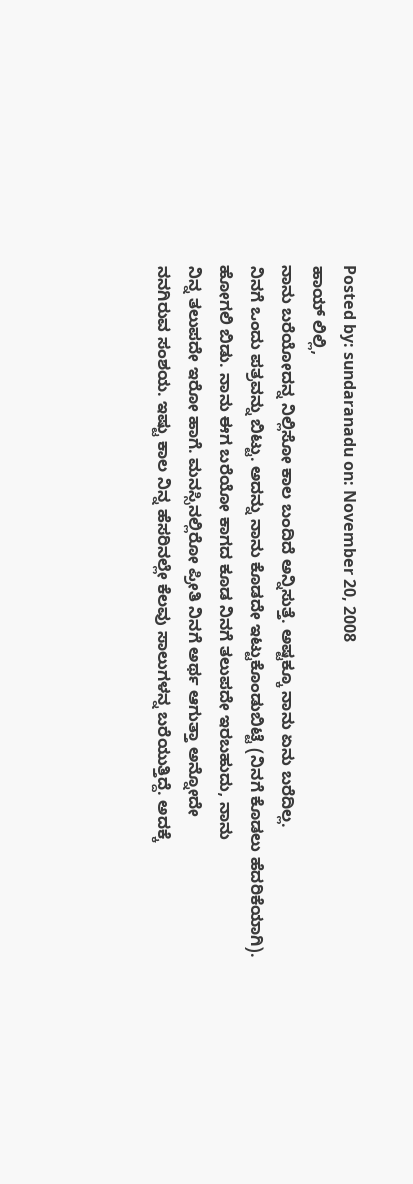Posted by: sundaranadu on: November 20, 2008
ಹಾಯ್ ಲಿಲ್ಲಿ,
ನಾನು ಬರೆಯೋದನ್ನ ನಿಲ್ಲಿಸೋ ಕಾಲ ಬಂದಿದೆ ಅನ್ನಿಸುತ್ತೆ. ಅಷ್ಟಕ್ಕೂ ನಾನು ಏನು ಬರೆದಿಲ್ಲ.
ನಿನಗೆ ಒಂದು ಪತ್ರವನ್ನು ಬಿಟ್ಟು. ಅದನ್ನು ನಾನು ಕೊಡದೇ ಇಟ್ಟುಕೊಂಡುಬಿಟ್ಟೆ (ನಿನಗೆ ಕೊಡಲು ಹೆದರಿಕೆಯಾಗಿ).
ಹೋಗಲಿ ಬಿಡು. ನಾನು ಈಗ ಬರೆಯೋ ಕಾಗದ ಕೂಡ ನಿನಗೆ ತಲುಪದೇ ಇರಬಹುದು, ನಾನು
ನಿನ್ನ ತಲುಪದೇ ಇರೋ ಹಾಗೆ. ಮನಸ್ಸಿನಲ್ಲಿರೋ ಪ್ರೀತಿ ನಿನಗೆ ಅರ್ಥ ಆಗುತ್ತಾ ಅನ್ನೋದೇ
ನನಗಿರುವ ಸಂಶಯ. ಇಷ್ಟು ಕಾಲ ನಿನ್ನ ಹೆಸರಿನಲ್ಲೇ ಕೆಲವು ಸಾಲುಗಳನ್ನ ಬರೆಯುತ್ತಿದ್ದೆ. ಅದಕ್ಕೆ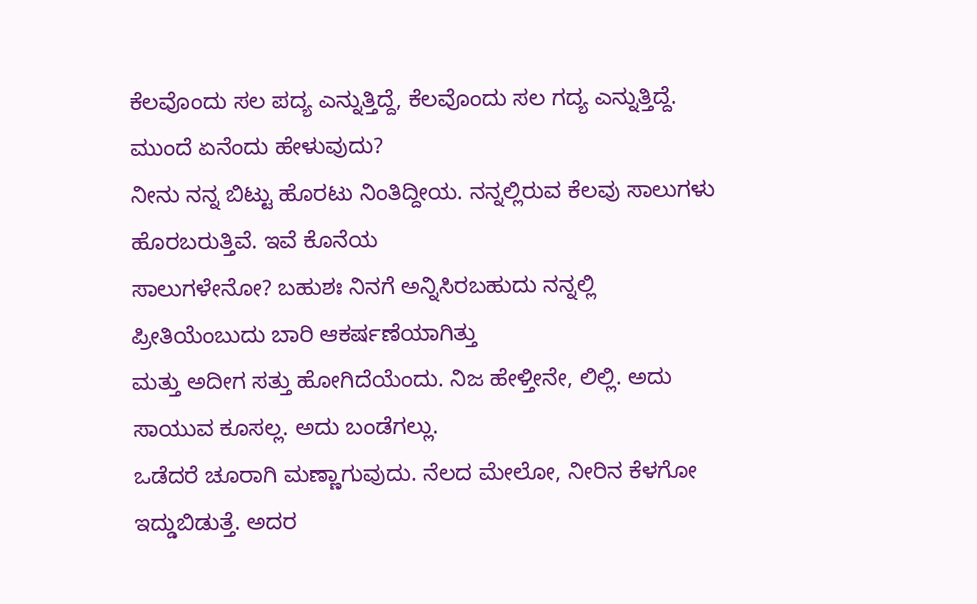ಕೆಲವೊಂದು ಸಲ ಪದ್ಯ ಎನ್ನುತ್ತಿದ್ದೆ, ಕೆಲವೊಂದು ಸಲ ಗದ್ಯ ಎನ್ನುತ್ತಿದ್ದೆ. ಮುಂದೆ ಏನೆಂದು ಹೇಳುವುದು?
ನೀನು ನನ್ನ ಬಿಟ್ಟು ಹೊರಟು ನಿಂತಿದ್ದೀಯ. ನನ್ನಲ್ಲಿರುವ ಕೆಲವು ಸಾಲುಗಳು ಹೊರಬರುತ್ತಿವೆ. ಇವೆ ಕೊನೆಯ
ಸಾಲುಗಳೇನೋ? ಬಹುಶಃ ನಿನಗೆ ಅನ್ನಿಸಿರಬಹುದು ನನ್ನಲ್ಲಿ ಪ್ರೀತಿಯೆಂಬುದು ಬಾರಿ ಆಕರ್ಷಣೆಯಾಗಿತ್ತು
ಮತ್ತು ಅದೀಗ ಸತ್ತು ಹೋಗಿದೆಯೆಂದು. ನಿಜ ಹೇಳ್ತೀನೇ, ಲಿಲ್ಲಿ. ಅದು ಸಾಯುವ ಕೂಸಲ್ಲ. ಅದು ಬಂಡೆಗಲ್ಲು.
ಒಡೆದರೆ ಚೂರಾಗಿ ಮಣ್ಣಾಗುವುದು. ನೆಲದ ಮೇಲೋ, ನೀರಿನ ಕೆಳಗೋ ಇದ್ಡುಬಿಡುತ್ತೆ. ಅದರ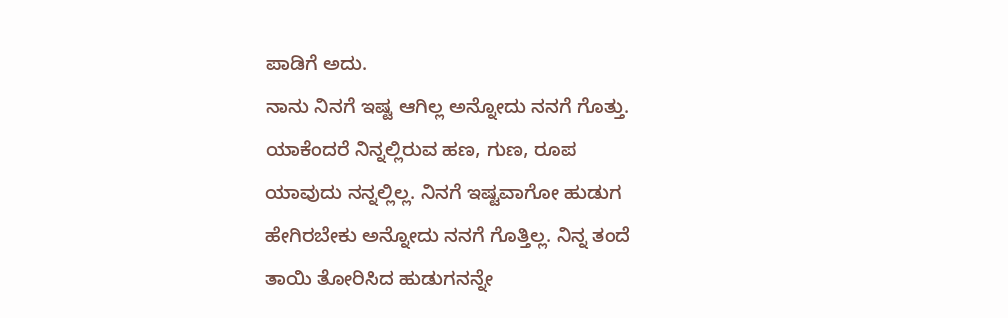ಪಾಡಿಗೆ ಅದು.
ನಾನು ನಿನಗೆ ಇಷ್ಟ ಆಗಿಲ್ಲ ಅನ್ನೋದು ನನಗೆ ಗೊತ್ತು. ಯಾಕೆಂದರೆ ನಿನ್ನಲ್ಲಿರುವ ಹಣ, ಗುಣ, ರೂಪ
ಯಾವುದು ನನ್ನಲ್ಲಿಲ್ಲ. ನಿನಗೆ ಇಷ್ಟವಾಗೋ ಹುಡುಗ ಹೇಗಿರಬೇಕು ಅನ್ನೋದು ನನಗೆ ಗೊತ್ತಿಲ್ಲ. ನಿನ್ನ ತಂದೆ
ತಾಯಿ ತೋರಿಸಿದ ಹುಡುಗನನ್ನೇ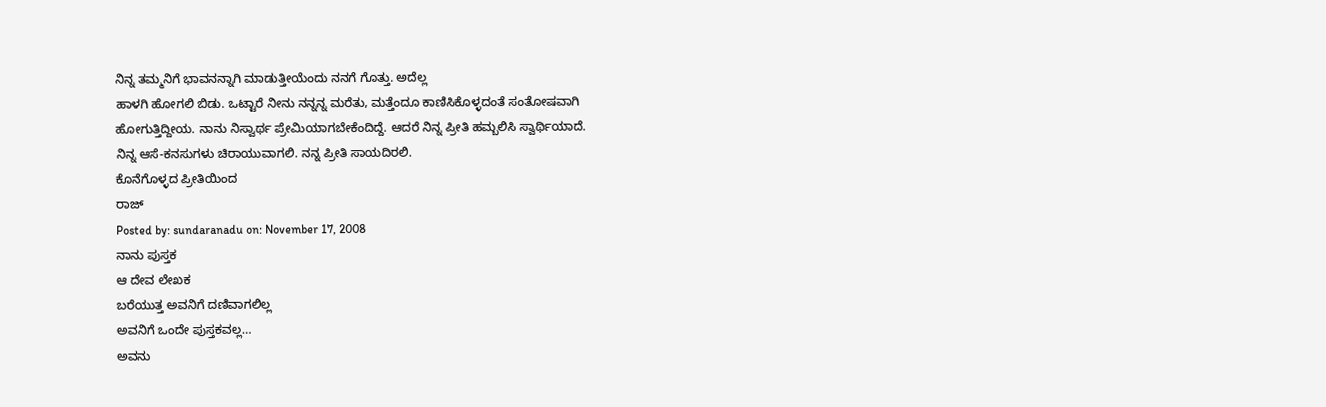ನಿನ್ನ ತಮ್ಮನಿಗೆ ಭಾವನನ್ನಾಗಿ ಮಾಡುತ್ತೀಯೆಂದು ನನಗೆ ಗೊತ್ತು. ಅದೆಲ್ಲ
ಹಾಳಗಿ ಹೋಗಲಿ ಬಿಡು. ಒಟ್ಟಾರೆ ನೀನು ನನ್ನನ್ನ ಮರೆತು, ಮತ್ತೆಂದೂ ಕಾಣಿಸಿಕೊಳ್ಳದಂತೆ ಸಂತೋಷವಾಗಿ
ಹೋಗುತ್ತಿದ್ದೀಯ. ನಾನು ನಿಸ್ವಾರ್ಥ ಪ್ರೇಮಿಯಾಗಬೇಕೆಂದಿದ್ದೆ. ಆದರೆ ನಿನ್ನ ಪ್ರೀತಿ ಹಮ್ಬಲಿಸಿ ಸ್ವಾರ್ಥಿಯಾದೆ.
ನಿನ್ನ ಆಸೆ-ಕನಸುಗಳು ಚಿರಾಯುವಾಗಲಿ. ನನ್ನ ಪ್ರೀತಿ ಸಾಯದಿರಲಿ.
ಕೊನೆಗೊಳ್ಳದ ಪ್ರೀತಿಯಿಂದ
ರಾಜ್
Posted by: sundaranadu on: November 17, 2008
ನಾನು ಪುಸ್ತಕ
ಆ ದೇವ ಲೇಖಕ
ಬರೆಯುತ್ತ ಅವನಿಗೆ ದಣಿವಾಗಲಿಲ್ಲ
ಅವನಿಗೆ ಒಂದೇ ಪುಸ್ತಕವಲ್ಲ…
ಅವನು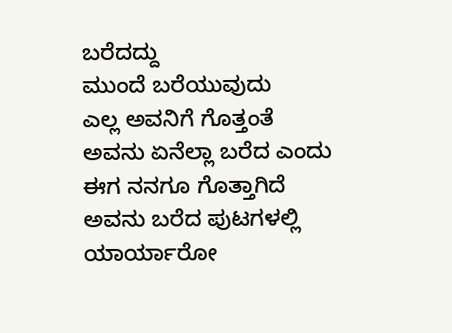ಬರೆದದ್ದು
ಮುಂದೆ ಬರೆಯುವುದು
ಎಲ್ಲ ಅವನಿಗೆ ಗೊತ್ತಂತೆ
ಅವನು ಏನೆಲ್ಲಾ ಬರೆದ ಎಂದು
ಈಗ ನನಗೂ ಗೊತ್ತಾಗಿದೆ
ಅವನು ಬರೆದ ಪುಟಗಳಲ್ಲಿ
ಯಾರ್ಯಾರೋ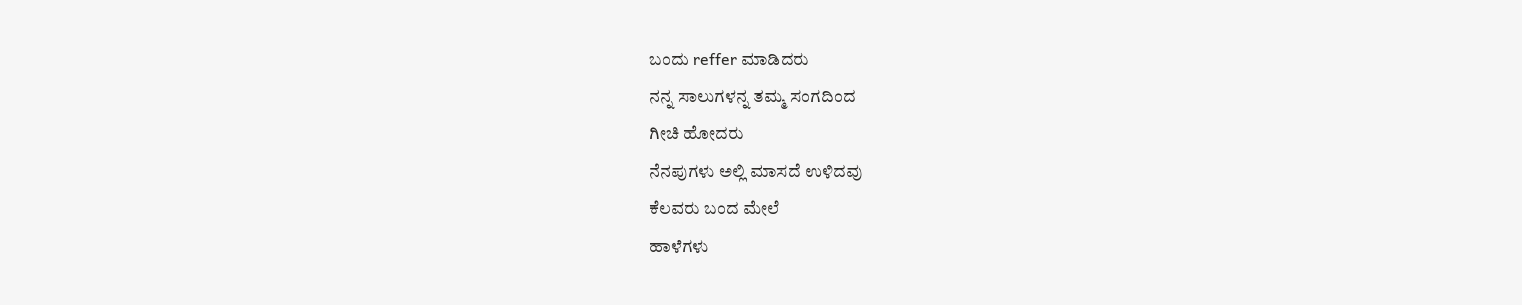ಬಂದು reffer ಮಾಡಿದರು
ನನ್ನ ಸಾಲುಗಳನ್ನ ತಮ್ಮ ಸಂಗದಿಂದ
ಗೀಚಿ ಹೋದರು
ನೆನಪುಗಳು ಅಲ್ಲಿ ಮಾಸದೆ ಉಳಿದವು
ಕೆಲವರು ಬಂದ ಮೇಲೆ
ಹಾಳೆಗಳು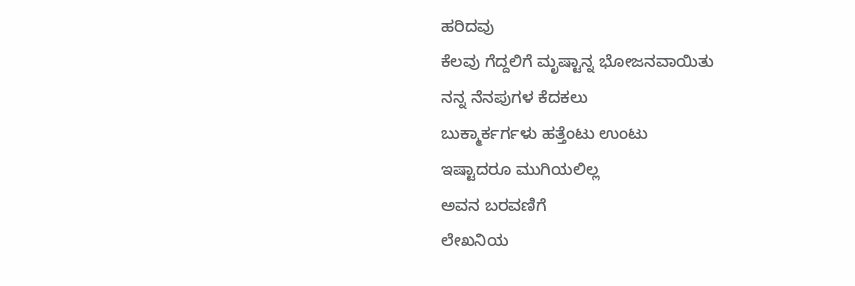ಹರಿದವು
ಕೆಲವು ಗೆದ್ದಲಿಗೆ ಮೃಷ್ಟಾನ್ನ ಭೋಜನವಾಯಿತು
ನನ್ನ ನೆನಪುಗಳ ಕೆದಕಲು
ಬುಕ್ಮಾರ್ಕರ್ಗಳು ಹತ್ತೆಂಟು ಉಂಟು
ಇಷ್ಟಾದರೂ ಮುಗಿಯಲಿಲ್ಲ
ಅವನ ಬರವಣಿಗೆ
ಲೇಖನಿಯ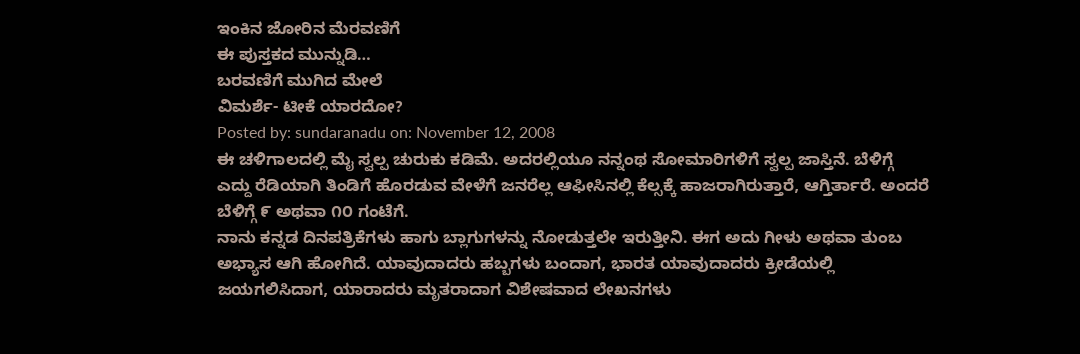ಇಂಕಿನ ಜೋರಿನ ಮೆರವಣಿಗೆ
ಈ ಪುಸ್ತಕದ ಮುನ್ನುಡಿ…
ಬರವಣಿಗೆ ಮುಗಿದ ಮೇಲೆ
ವಿಮರ್ಶೆ- ಟೀಕೆ ಯಾರದೋ?
Posted by: sundaranadu on: November 12, 2008
ಈ ಚಳಿಗಾಲದಲ್ಲಿ ಮೈ ಸ್ವಲ್ಪ ಚುರುಕು ಕಡಿಮೆ. ಅದರಲ್ಲಿಯೂ ನನ್ನಂಥ ಸೋಮಾರಿಗಳಿಗೆ ಸ್ವಲ್ಪ ಜಾಸ್ತಿನೆ. ಬೆಳಿಗ್ಗೆ ಎದ್ದು ರೆಡಿಯಾಗಿ ತಿಂಡಿಗೆ ಹೊರಡುವ ವೇಳೆಗೆ ಜನರೆಲ್ಲ ಆಫೀಸಿನಲ್ಲಿ ಕೆಲ್ಸಕ್ಕೆ ಹಾಜರಾಗಿರುತ್ತಾರೆ, ಆಗ್ತಿರ್ತಾರೆ. ಅಂದರೆ ಬೆಳಿಗ್ಗೆ ೯ ಅಥವಾ ೧೦ ಗಂಟೆಗೆ.
ನಾನು ಕನ್ನಡ ದಿನಪತ್ರಿಕೆಗಳು ಹಾಗು ಬ್ಲಾಗುಗಳನ್ನು ನೋಡುತ್ತಲೇ ಇರುತ್ತೀನಿ. ಈಗ ಅದು ಗೀಳು ಅಥವಾ ತುಂಬ ಅಭ್ಯಾಸ ಆಗಿ ಹೋಗಿದೆ. ಯಾವುದಾದರು ಹಬ್ಬಗಳು ಬಂದಾಗ, ಭಾರತ ಯಾವುದಾದರು ಕ್ರೀಡೆಯಲ್ಲಿ ಜಯಗಲಿಸಿದಾಗ, ಯಾರಾದರು ಮೃತರಾದಾಗ ವಿಶೇಷವಾದ ಲೇಖನಗಳು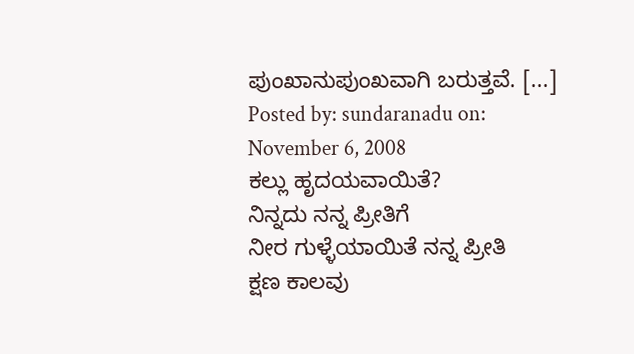ಪುಂಖಾನುಪುಂಖವಾಗಿ ಬರುತ್ತವೆ. [...]
Posted by: sundaranadu on: November 6, 2008
ಕಲ್ಲು ಹೃದಯವಾಯಿತೆ?
ನಿನ್ನದು ನನ್ನ ಪ್ರೀತಿಗೆ
ನೀರ ಗುಳ್ಳೆಯಾಯಿತೆ ನನ್ನ ಪ್ರೀತಿ
ಕ್ಷಣ ಕಾಲವು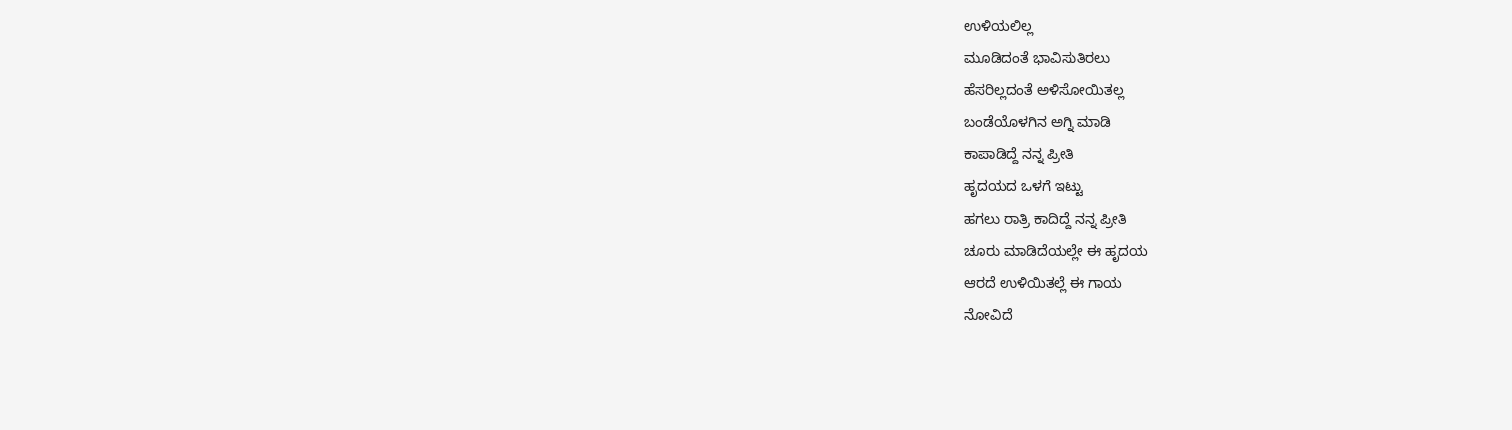ಉಳಿಯಲಿಲ್ಲ
ಮೂಡಿದಂತೆ ಭಾವಿಸುತಿರಲು
ಹೆಸರಿಲ್ಲದಂತೆ ಅಳಿಸೋಯಿತಲ್ಲ
ಬಂಡೆಯೊಳಗಿನ ಅಗ್ನಿ ಮಾಡಿ
ಕಾಪಾಡಿದ್ದೆ ನನ್ನ ಪ್ರೀತಿ
ಹೃದಯದ ಒಳಗೆ ಇಟ್ಟು
ಹಗಲು ರಾತ್ರಿ ಕಾದಿದ್ದೆ ನನ್ನ ಪ್ರೀತಿ
ಚೂರು ಮಾಡಿದೆಯಲ್ಲೇ ಈ ಹೃದಯ
ಆರದೆ ಉಳಿಯಿತಲ್ಲೆ ಈ ಗಾಯ
ನೋವಿದೆ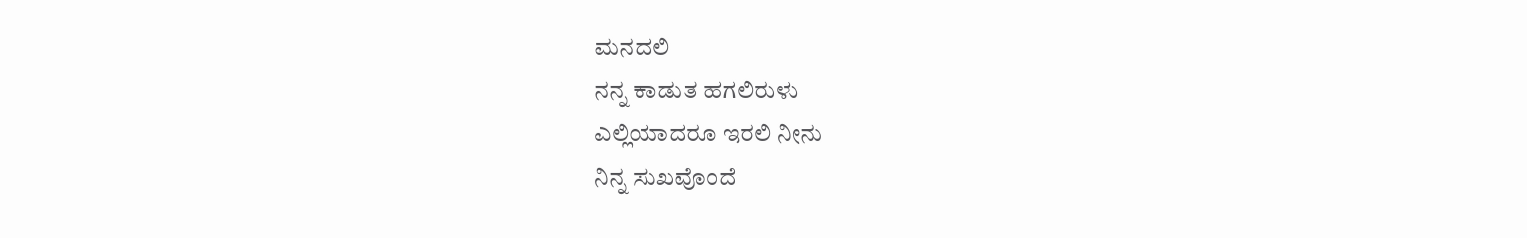ಮನದಲಿ
ನನ್ನ ಕಾಡುತ ಹಗಲಿರುಳು
ಎಲ್ಲಿಯಾದರೂ ಇರಲಿ ನೀನು
ನಿನ್ನ ಸುಖವೊಂದೆ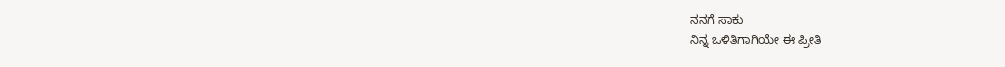ನನಗೆ ಸಾಕು
ನಿನ್ನ ಒಳಿತಿಗಾಗಿಯೇ ಈ ಪ್ರೀತಿ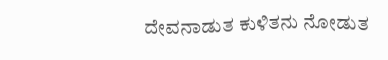ದೇವನಾಡುತ ಕುಳಿತನು ನೋಡುತ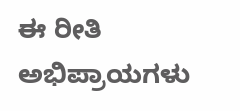ಈ ರೀತಿ
ಅಭಿಪ್ರಾಯಗಳು